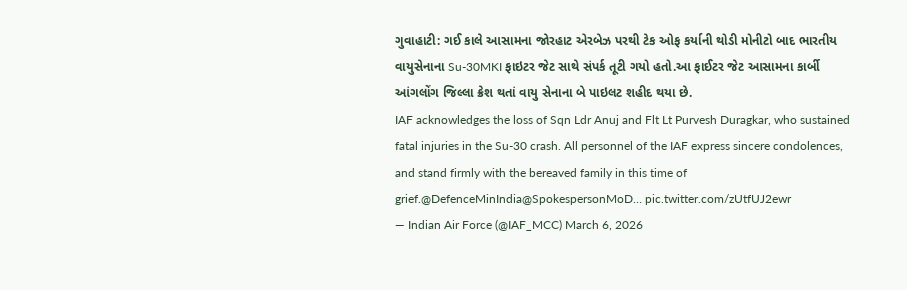ગુવાહાટી: ગઈ કાલે આસામના જોરહાટ એરબેઝ પરથી ટેક ઓફ કર્યાની થોડી મોનીટો બાદ ભારતીય વાયુસેનાના Su-30MKI ફાઇટર જેટ સાથે સંપર્ક તૂટી ગયો હતો.આ ફાઈટર જેટ આસામના કાર્બી આંગલોંગ જિલ્લા ક્રેશ થતાં વાયુ સેનાના બે પાઇલટ શહીદ થયા છે.
IAF acknowledges the loss of Sqn Ldr Anuj and Flt Lt Purvesh Duragkar, who sustained fatal injuries in the Su-30 crash. All personnel of the IAF express sincere condolences, and stand firmly with the bereaved family in this time of grief.@DefenceMinIndia@SpokespersonMoD… pic.twitter.com/zUtfUJ2ewr
— Indian Air Force (@IAF_MCC) March 6, 2026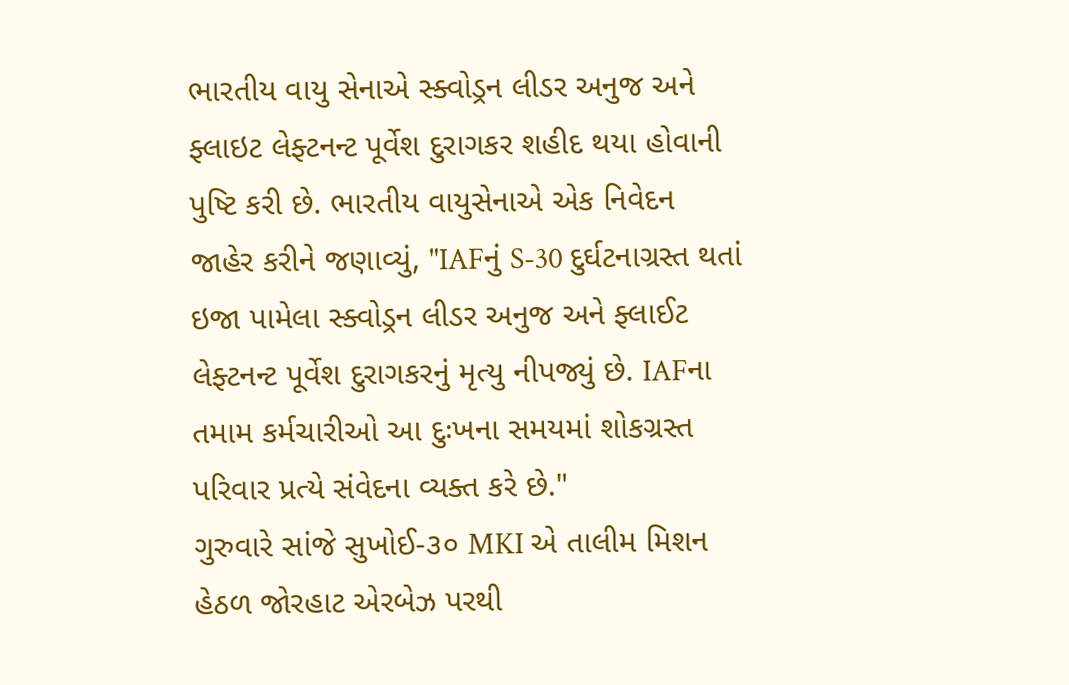ભારતીય વાયુ સેનાએ સ્ક્વોડ્રન લીડર અનુજ અને ફ્લાઇટ લેફ્ટનન્ટ પૂર્વેશ દુરાગકર શહીદ થયા હોવાની પુષ્ટિ કરી છે. ભારતીય વાયુસેનાએ એક નિવેદન જાહેર કરીને જણાવ્યું, "IAFનું S-30 દુર્ઘટનાગ્રસ્ત થતાં ઇજા પામેલા સ્ક્વોડ્રન લીડર અનુજ અને ફ્લાઈટ લેફ્ટનન્ટ પૂર્વેશ દુરાગકરનું મૃત્યુ નીપજ્યું છે. IAFના તમામ કર્મચારીઓ આ દુઃખના સમયમાં શોકગ્રસ્ત પરિવાર પ્રત્યે સંવેદના વ્યક્ત કરે છે."
ગુરુવારે સાંજે સુખોઈ-૩૦ MKI એ તાલીમ મિશન હેઠળ જોરહાટ એરબેઝ પરથી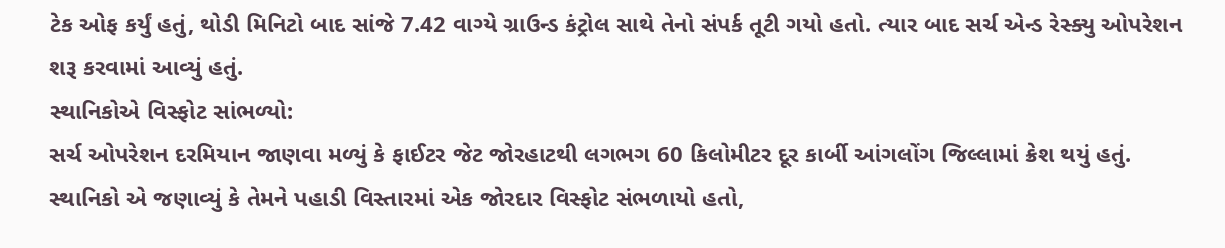ટેક ઓફ કર્યું હતું, થોડી મિનિટો બાદ સાંજે 7.42 વાગ્યે ગ્રાઉન્ડ કંટ્રોલ સાથે તેનો સંપર્ક તૂટી ગયો હતો. ત્યાર બાદ સર્ચ એન્ડ રેસ્ક્યુ ઓપરેશન શરૂ કરવામાં આવ્યું હતું.
સ્થાનિકોએ વિસ્ફોટ સાંભળ્યો:
સર્ચ ઓપરેશન દરમિયાન જાણવા મળ્યું કે ફાઈટર જેટ જોરહાટથી લગભગ 60 કિલોમીટર દૂર કાર્બી આંગલોંગ જિલ્લામાં ક્રેશ થયું હતું. સ્થાનિકો એ જણાવ્યું કે તેમને પહાડી વિસ્તારમાં એક જોરદાર વિસ્ફોટ સંભળાયો હતો,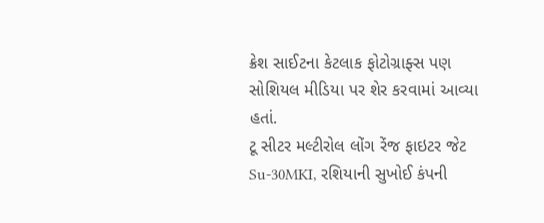ક્રેશ સાઈટના કેટલાક ફોટોગ્રાફ્સ પણ સોશિયલ મીડિયા પર શેર કરવામાં આવ્યા હતાં.
ટૂ સીટર મલ્ટીરોલ લોંગ રેંજ ફાઇટર જેટ Su-30MKI, રશિયાની સુખોઈ કંપની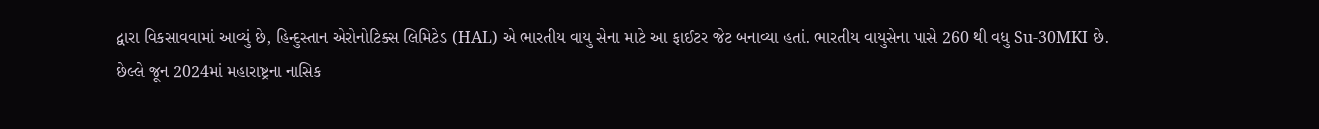દ્વારા વિકસાવવામાં આવ્યું છે, હિન્દુસ્તાન એરોનોટિક્સ લિમિટેડ (HAL) એ ભારતીય વાયુ સેના માટે આ ફાઈટર જેટ બનાવ્યા હતાં. ભારતીય વાયુસેના પાસે 260 થી વધુ Su-30MKI છે.
છેલ્લે જૂન 2024માં મહારાષ્ટ્રના નાસિક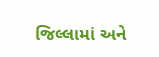જિલ્લામાં અને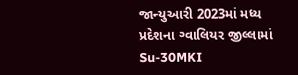જાન્યુઆરી 2023માં મધ્ય પ્રદેશના ગ્વાલિયર જીલ્લામાં Su-30MKI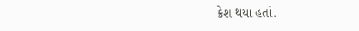ક્રેશ થયા હતાં.